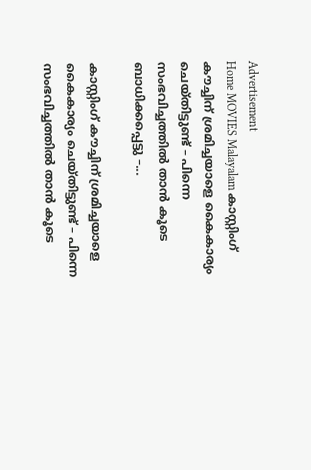Advertisement
Home MOVIES Malayalam കാസ്റ്റിംഗ് കൗച്ചിന് ശ്രമിച്ചയാളെ കൈകാര്യം ചെയ്തിട്ടുണ്ട് – പിന്നെ സംഭവിച്ചത്തിൽ താൻ കൂടെ ബാധിക്കപ്പെട്ടു –...

കാസ്റ്റിംഗ് കൗച്ചിന് ശ്രമിച്ചയാളെ കൈകാര്യം ചെയ്തിട്ടുണ്ട് – പിന്നെ സംഭവിച്ചത്തിൽ താൻ കൂടെ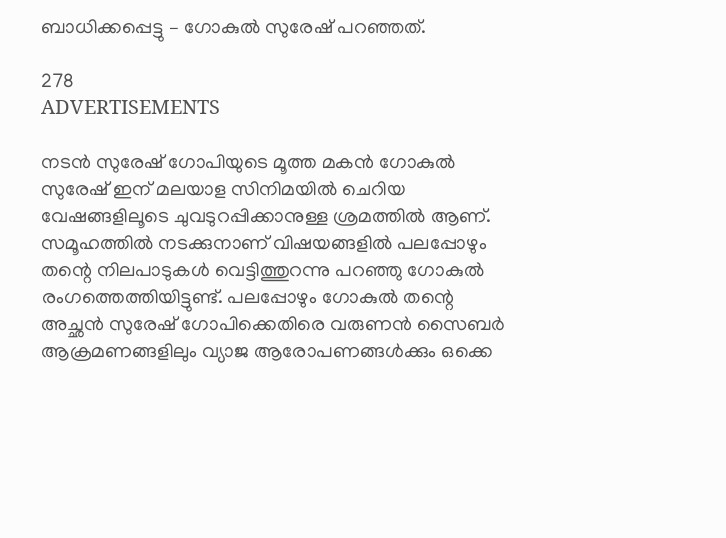ബാധിക്കപ്പെട്ടു – ഗോകുൽ സുരേഷ് പറഞ്ഞത്.

278
ADVERTISEMENTS

നടൻ സുരേഷ് ഗോപിയുടെ മൂത്ത മകൻ ഗോകുൽ സുരേഷ് ഇന് മലയാള സിനിമയിൽ ചെറിയ വേഷങ്ങളിലൂടെ ചുവടുറപ്പിക്കാനുള്ള ശ്രമത്തിൽ ആണ്. സമൂഹത്തിൽ നടക്കുനാണ് വിഷയങ്ങളിൽ പലപ്പോഴും തന്റെ നിലപാടുകൾ വെട്ടിത്തുറന്നു പറഞ്ഞു ഗോകുൽ രംഗത്തെത്തിയിട്ടുണ്ട്. പലപ്പോഴും ഗോകുൽ തന്റെ അച്ഛൻ സുരേഷ് ഗോപിക്കെതിരെ വരുണൻ സൈബർ ആക്രമണങ്ങളിലും വ്യാജ ആരോപണങ്ങൾക്കും ഒക്കെ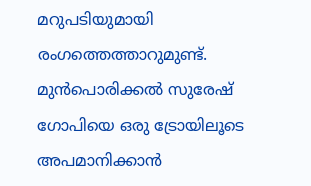മറുപടിയുമായി രംഗത്തെത്താറുമുണ്ട്. മുൻപൊരിക്കൽ സുരേഷ് ഗോപിയെ ഒരു ട്രോയിലൂടെ അപമാനിക്കാൻ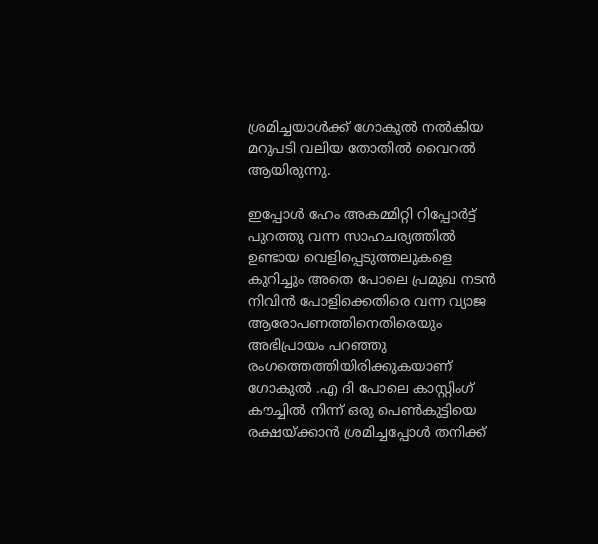ശ്രമിച്ചയാൾക്ക് ഗോകുൽ നൽകിയ മറുപടി വലിയ തോതിൽ വൈറൽ ആയിരുന്നു.

ഇപ്പോൾ ഹേം അകമ്മിറ്റി റിപ്പോർട്ട് പുറത്തു വന്ന സാഹചര്യത്തിൽ ഉണ്ടായ വെളിപ്പെടുത്തലുകളെ കുറിച്ചും അതെ പോലെ പ്രമുഖ നടൻ നിവിൻ പോളിക്കെതിരെ വന്ന വ്യാജ ആരോപണത്തിനെതിരെയും അഭിപ്രായം പറഞ്ഞു രംഗത്തെത്തിയിരിക്കുകയാണ് ഗോകുൽ .എ ദി പോലെ കാസ്റ്റിംഗ് കൗച്ചിൽ നിന്ന് ഒരു പെൺകുട്ടിയെ രക്ഷയ്ക്കാൻ ശ്രമിച്ചപ്പോൾ തനിക്ക്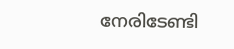നേരിടേണ്ടി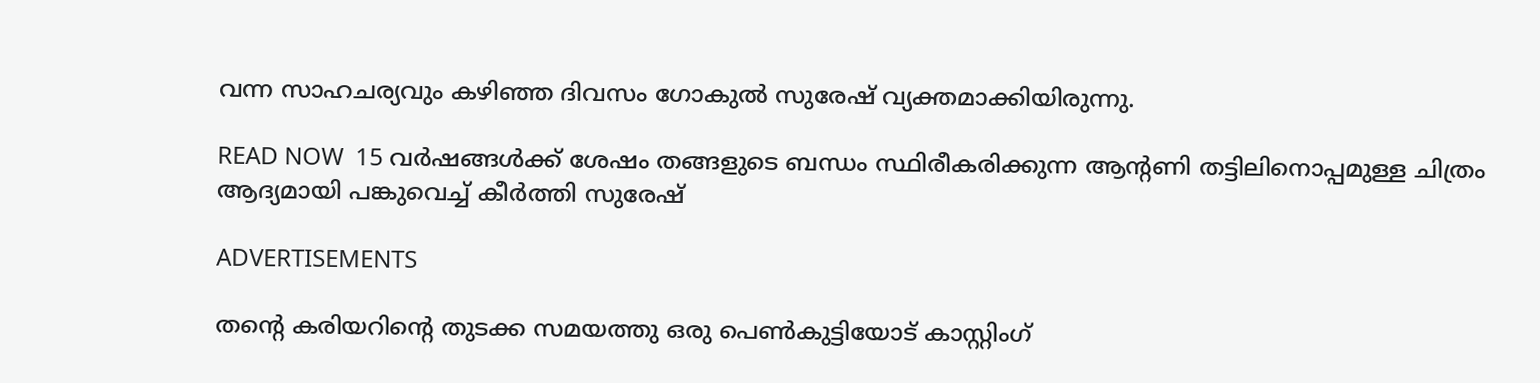വന്ന സാഹചര്യവും കഴിഞ്ഞ ദിവസം ഗോകുൽ സുരേഷ് വ്യക്തമാക്കിയിരുന്നു.

READ NOW  15 വർഷങ്ങൾക്ക് ശേഷം തങ്ങളുടെ ബന്ധം സ്ഥിരീകരിക്കുന്ന ആൻ്റണി തട്ടിലിനൊപ്പമുള്ള ചിത്രം ആദ്യമായി പങ്കുവെച്ച് കീർത്തി സുരേഷ്

ADVERTISEMENTS

തന്റെ കരിയറിന്റെ തുടക്ക സമയത്തു ഒരു പെൺകുട്ടിയോട് കാസ്റ്റിംഗ്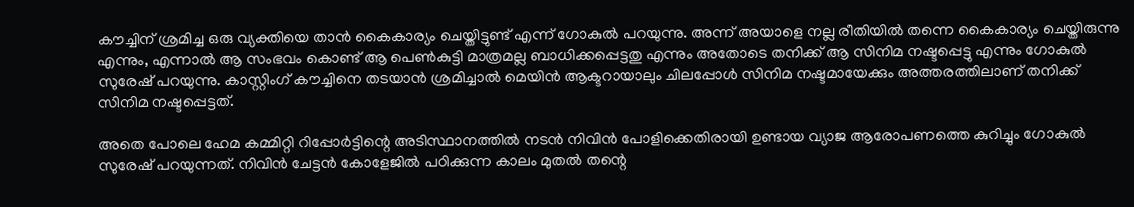കൗച്ചിന് ശ്രമിച്ച ഒരു വ്യക്തിയെ താൻ കൈകാര്യം ചെയ്തിട്ടുണ്ട് എന്ന് ഗോകുൽ പറയുന്നു. അന്ന് അയാളെ നല്ല രീതിയിൽ തന്നെ കൈകാര്യം ചെയ്തിരുന്നു എന്നും, എന്നാൽ ആ സംഭവം കൊണ്ട് ആ പെൺകുട്ടി മാത്രമല്ല ബാധിക്കപ്പെട്ടതു എന്നും അതോടെ തനിക്ക് ആ സിനിമ നഷ്ടപ്പെട്ടു എന്നും ഗോകുൽ സുരേഷ് പറയുന്നു. കാസ്റ്റിംഗ് കൗച്ചിനെ തടയാൻ ശ്രമിച്ചാൽ മെയിൻ ആക്ടറായാലും ചിലപ്പോൾ സിനിമ നഷ്ടമായേക്കും അത്തരത്തിലാണ് തനിക്ക് സിനിമ നഷ്ടപ്പെട്ടത്.

അതെ പോലെ ഹേമ കമ്മിറ്റി റിപ്പോർട്ടിന്റെ അടിസ്ഥാനത്തിൽ നടൻ നിവിൻ പോളിക്കെതിരായി ഉണ്ടായ വ്യാജ ആരോപണത്തെ കുറിച്ചും ഗോകുൽ സുരേഷ് പറയുന്നത്. നിവിൻ ചേട്ടൻ കോളേജിൽ പഠിക്കുന്ന കാലം മുതൽ തന്റെ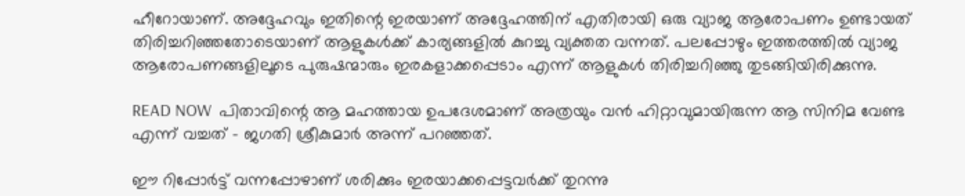ഹീറോയാണ്. അദ്ദേഹവും ഇതിന്റെ ഇരയാണ് അദ്ദേഹത്തിന് എതിരായി ഒരു വ്യാജ ആരോപണം ഉണ്ടായത് തിരിച്ചറിഞ്ഞതോടെയാണ് ആളുകൾക്ക് കാര്യങ്ങളിൽ കുറച്ചു വ്യക്തത വന്നത്. പലപ്പോഴും ഇത്തരത്തിൽ വ്യാജ ആരോപണങ്ങളിലൂടെ പുരുഷന്മാരും ഇരകളാക്കപ്പെടാം എന്ന് ആളുകൾ തിരിച്ചറിഞ്ഞു തുടങ്ങിയിരിക്കുന്നു.

READ NOW  പിതാവിന്റെ ആ മഹത്തായ ഉപദേശമാണ് അത്രയും വന്‍ ഹിറ്റാവുമായിരുന്ന ആ സിനിമ വേണ്ട എന്ന് വച്ചത് - ജഗതി ശ്രീകുമാർ അന്ന് പറഞ്ഞത്.

ഈ റിപ്പോർട്ട് വന്നപ്പോഴാണ് ശരിക്കും ഇരയാക്കപ്പെട്ടവർക്ക് തുറന്നു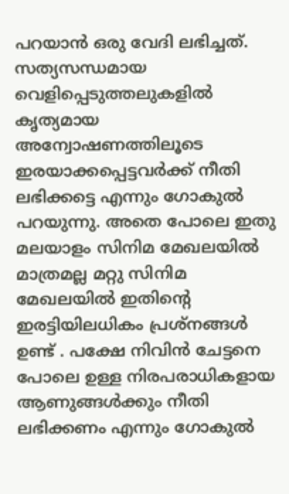പറയാൻ ഒരു വേദി ലഭിച്ചത്. സത്യസന്ധമായ വെളിപ്പെടുത്തലുകളിൽ കൃത്യമായ അന്വോഷണത്തിലൂടെ ഇരയാക്കപ്പെട്ടവർക്ക് നീതി ലഭിക്കട്ടെ എന്നും ഗോകുൽ പറയുന്നു. അതെ പോലെ ഇതു മലയാളം സിനിമ മേഖലയിൽ മാത്രമല്ല മറ്റു സിനിമ മേഖലയിൽ ഇതിന്റെ ഇരട്ടിയിലധികം പ്രശ്നങ്ങൾ ഉണ്ട് . പക്ഷേ നിവിൻ ചേട്ടനെ പോലെ ഉള്ള നിരപരാധികളായ ആണുങ്ങൾക്കും നീതി ലഭിക്കണം എന്നും ഗോകുൽ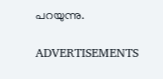പറയുന്നു.

ADVERTISEMENTS